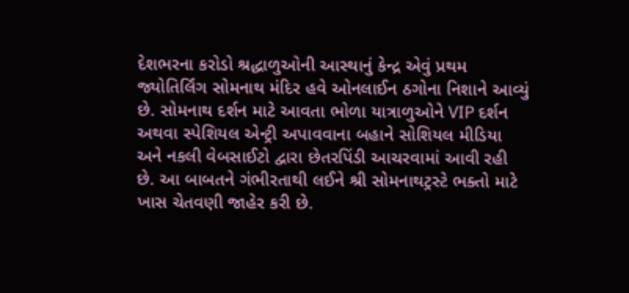દેશભરના કરોડો શ્રદ્ધાળુઓની આસ્થાનું કેન્દ્ર એવું પ્રથમ જ્યોતિર્લિંગ સોમનાથ મંદિર હવે ઓનલાઈન ઠગોના નિશાને આવ્યું છે. સોમનાથ દર્શન માટે આવતા ભોળા યાત્રાળુઓને VIP દર્શન અથવા સ્પેશિયલ એન્ટ્રી અપાવવાના બહાને સોશિયલ મીડિયા અને નકલી વેબસાઈટો દ્વારા છેતરપિંડી આચરવામાં આવી રહી છે. આ બાબતને ગંભીરતાથી લઈને શ્રી સોમનાથટ્રસ્ટે ભક્તો માટે ખાસ ચેતવણી જાહેર કરી છે.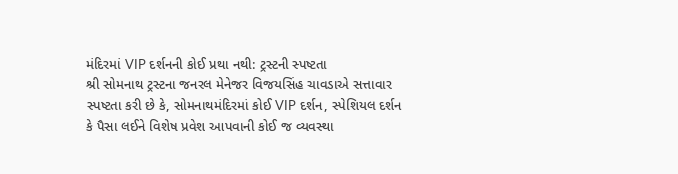મંદિરમાં VIP દર્શનની કોઈ પ્રથા નથી: ટ્રસ્ટની સ્પષ્ટતા
શ્રી સોમનાથ ટ્રસ્ટના જનરલ મેનેજર વિજયસિંહ ચાવડાએ સત્તાવાર સ્પષ્ટતા કરી છે કે, સોમનાથમંદિરમાં કોઈ VIP દર્શન, સ્પેશિયલ દર્શન કે પૈસા લઈને વિશેષ પ્રવેશ આપવાની કોઈ જ વ્યવસ્થા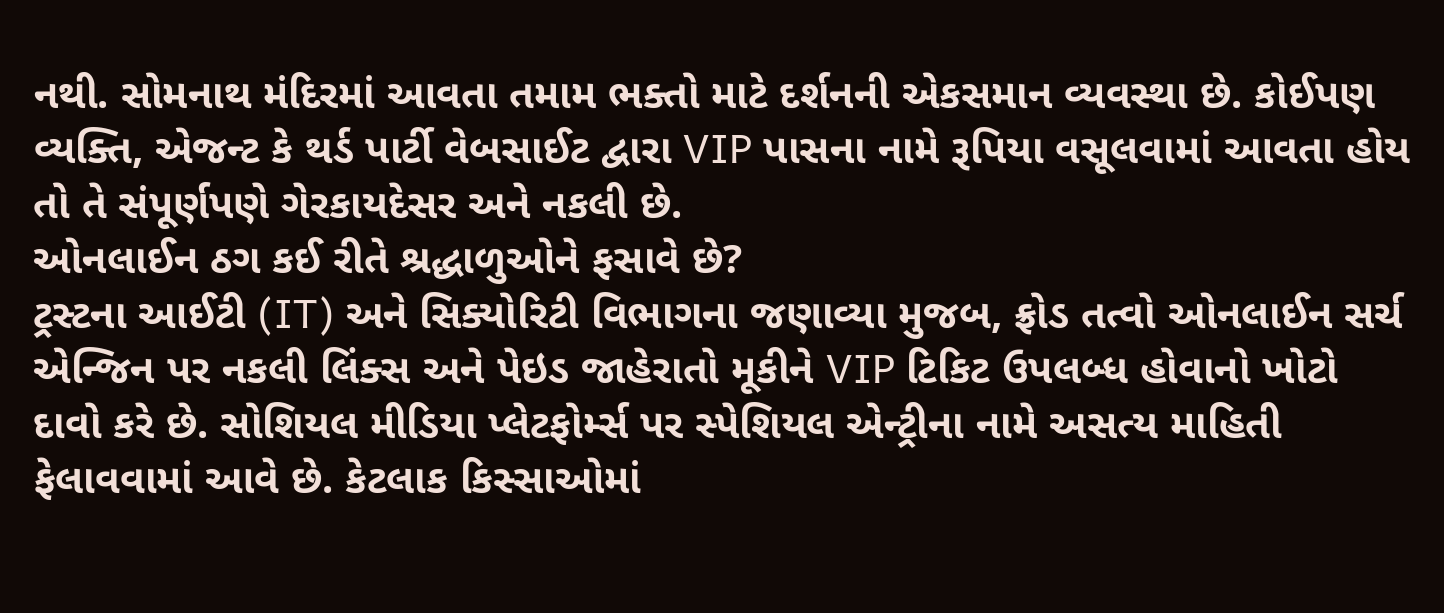નથી. સોમનાથ મંદિરમાં આવતા તમામ ભક્તો માટે દર્શનની એકસમાન વ્યવસ્થા છે. કોઈપણ વ્યક્તિ, એજન્ટ કે થર્ડ પાર્ટી વેબસાઈટ દ્વારા VIP પાસના નામે રૂપિયા વસૂલવામાં આવતા હોય તો તે સંપૂર્ણપણે ગેરકાયદેસર અને નકલી છે.
ઓનલાઈન ઠગ કઈ રીતે શ્રદ્ધાળુઓને ફસાવે છે?
ટ્રસ્ટના આઈટી (IT) અને સિક્યોરિટી વિભાગના જણાવ્યા મુજબ, ફ્રોડ તત્વો ઓનલાઈન સર્ચ એન્જિન પર નકલી લિંક્સ અને પેઇડ જાહેરાતો મૂકીને VIP ટિકિટ ઉપલબ્ધ હોવાનો ખોટો દાવો કરે છે. સોશિયલ મીડિયા પ્લેટફોર્મ્સ પર સ્પેશિયલ એન્ટ્રીના નામે અસત્ય માહિતી ફેલાવવામાં આવે છે. કેટલાક કિસ્સાઓમાં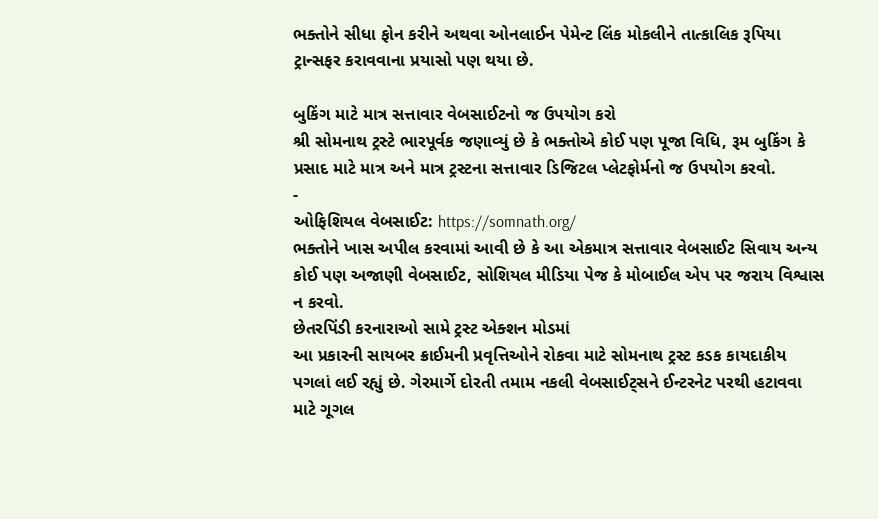ભક્તોને સીધા ફોન કરીને અથવા ઓનલાઈન પેમેન્ટ લિંક મોકલીને તાત્કાલિક રૂપિયા ટ્રાન્સફર કરાવવાના પ્રયાસો પણ થયા છે.

બુકિંગ માટે માત્ર સત્તાવાર વેબસાઈટનો જ ઉપયોગ કરો
શ્રી સોમનાથ ટ્રસ્ટે ભારપૂર્વક જણાવ્યું છે કે ભક્તોએ કોઈ પણ પૂજા વિધિ, રૂમ બુકિંગ કે પ્રસાદ માટે માત્ર અને માત્ર ટ્રસ્ટના સત્તાવાર ડિજિટલ પ્લેટફોર્મનો જ ઉપયોગ કરવો.
-
ઓફિશિયલ વેબસાઈટ: https://somnath.org/
ભક્તોને ખાસ અપીલ કરવામાં આવી છે કે આ એકમાત્ર સત્તાવાર વેબસાઈટ સિવાય અન્ય કોઈ પણ અજાણી વેબસાઈટ, સોશિયલ મીડિયા પેજ કે મોબાઈલ એપ પર જરાય વિશ્વાસ ન કરવો.
છેતરપિંડી કરનારાઓ સામે ટ્રસ્ટ એક્શન મોડમાં
આ પ્રકારની સાયબર ક્રાઈમની પ્રવૃત્તિઓને રોકવા માટે સોમનાથ ટ્રસ્ટ કડક કાયદાકીય પગલાં લઈ રહ્યું છે. ગેરમાર્ગે દોરતી તમામ નકલી વેબસાઈટ્સને ઈન્ટરનેટ પરથી હટાવવા માટે ગૂગલ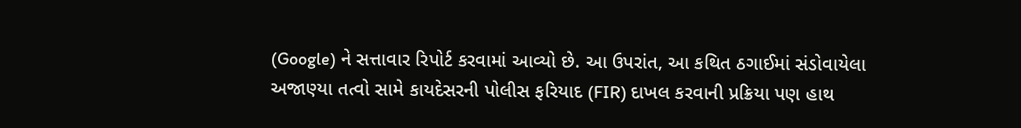(Google) ને સત્તાવાર રિપોર્ટ કરવામાં આવ્યો છે. આ ઉપરાંત, આ કથિત ઠગાઈમાં સંડોવાયેલા અજાણ્યા તત્વો સામે કાયદેસરની પોલીસ ફરિયાદ (FIR) દાખલ કરવાની પ્રક્રિયા પણ હાથ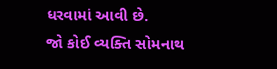ધરવામાં આવી છે.
જો કોઈ વ્યક્તિ સોમનાથ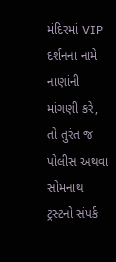મંદિરમાં VIP દર્શનના નામે નાણાંની માંગણી કરે, તો તુરંત જ પોલીસ અથવા સોમનાથ ટ્રસ્ટનો સંપર્ક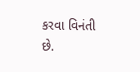કરવા વિનંતી છે.